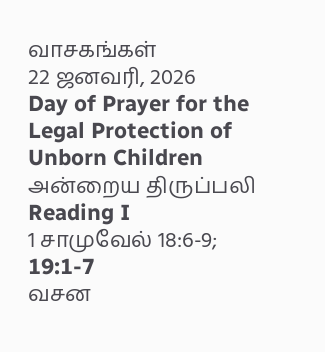வாசகங்கள்
22 ஜனவரி, 2026
Day of Prayer for the Legal Protection of Unborn Children
அன்றைய திருப்பலி
Reading I
1 சாமுவேல் 18:6-9; 19:1-7
வசன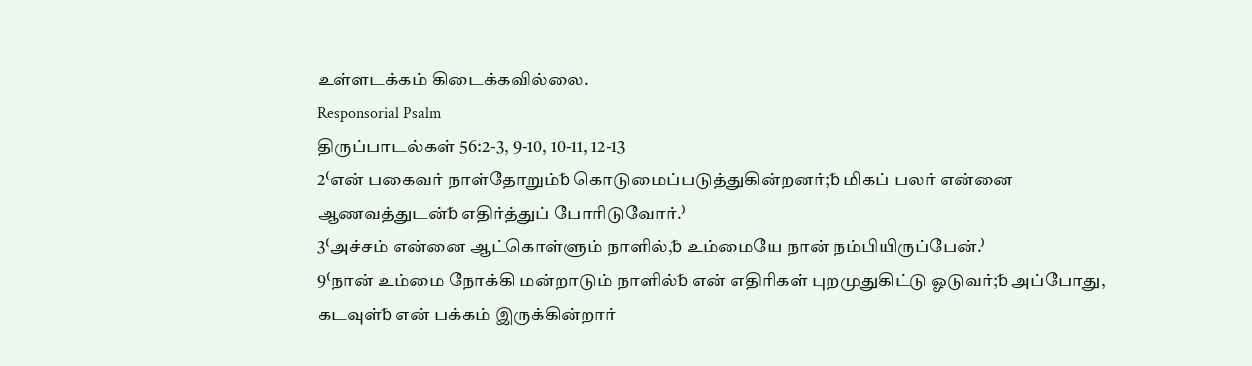உள்ளடக்கம் கிடைக்கவில்லை.
Responsorial Psalm
திருப்பாடல்கள் 56:2-3, 9-10, 10-11, 12-13
2⁽என் பகைவர் நாள்தோறும்␢ கொடுமைப்படுத்துகின்றனர்;␢ மிகப் பலர் என்னை ஆணவத்துடன்␢ எதிர்த்துப் போரிடுவோர்.⁾
3⁽அச்சம் என்னை ஆட்கொள்ளும் நாளில்,␢ உம்மையே நான் நம்பியிருப்பேன்.⁾
9⁽நான் உம்மை நோக்கி மன்றாடும் நாளில்␢ என் எதிரிகள் புறமுதுகிட்டு ஓடுவர்;␢ அப்போது, கடவுள்␢ என் பக்கம் இருக்கின்றார்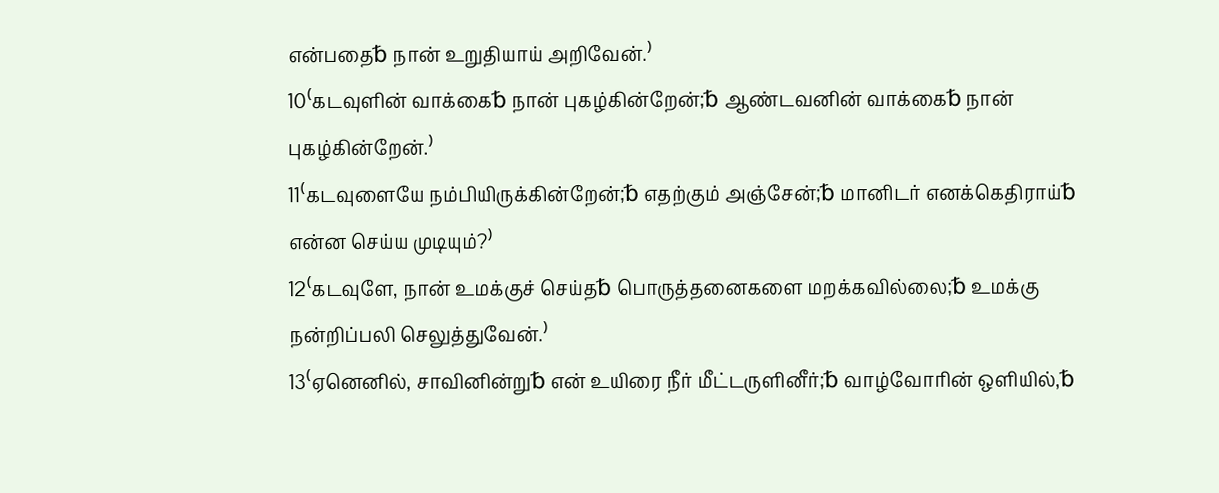என்பதை␢ நான் உறுதியாய் அறிவேன்.⁾
10⁽கடவுளின் வாக்கை␢ நான் புகழ்கின்றேன்;␢ ஆண்டவனின் வாக்கை␢ நான் புகழ்கின்றேன்.⁾
11⁽கடவுளையே நம்பியிருக்கின்றேன்;␢ எதற்கும் அஞ்சேன்;␢ மானிடர் எனக்கெதிராய்␢ என்ன செய்ய முடியும்?⁾
12⁽கடவுளே, நான் உமக்குச் செய்த␢ பொருத்தனைகளை மறக்கவில்லை;␢ உமக்கு நன்றிப்பலி செலுத்துவேன்.⁾
13⁽ஏனெனில், சாவினின்று␢ என் உயிரை நீர் மீட்டருளினீர்;␢ வாழ்வோரின் ஒளியில்,␢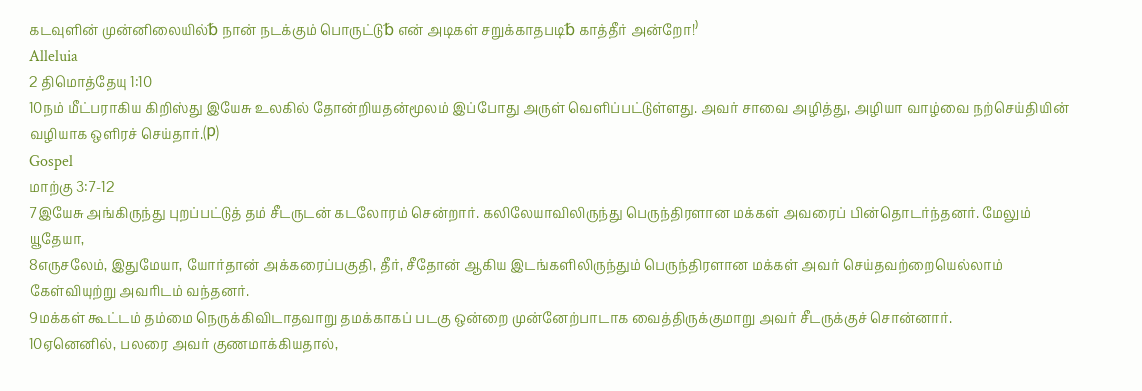கடவுளின் முன்னிலையில்␢ நான் நடக்கும் பொருட்டு␢ என் அடிகள் சறுக்காதபடி␢ காத்தீர் அன்றோ!⁾
Alleluia
2 திமொத்தேயு 1:10
10நம் மீட்பராகிய கிறிஸ்து இயேசு உலகில் தோன்றியதன்மூலம் இப்போது அருள் வெளிப்பட்டுள்ளது. அவர் சாவை அழித்து, அழியா வாழ்வை நற்செய்தியின் வழியாக ஒளிரச் செய்தார்.⒫
Gospel
மாற்கு 3:7-12
7இயேசு அங்கிருந்து புறப்பட்டுத் தம் சீடருடன் கடலோரம் சென்றார். கலிலேயாவிலிருந்து பெருந்திரளான மக்கள் அவரைப் பின்தொடர்ந்தனர். மேலும் யூதேயா,
8எருசலேம், இதுமேயா, யோர்தான் அக்கரைப்பகுதி, தீர், சீதோன் ஆகிய இடங்களிலிருந்தும் பெருந்திரளான மக்கள் அவர் செய்தவற்றையெல்லாம் கேள்வியுற்று அவரிடம் வந்தனர்.
9மக்கள் கூட்டம் தம்மை நெருக்கிவிடாதவாறு தமக்காகப் படகு ஒன்றை முன்னேற்பாடாக வைத்திருக்குமாறு அவர் சீடருக்குச் சொன்னார்.
10ஏனெனில், பலரை அவர் குணமாக்கியதால்,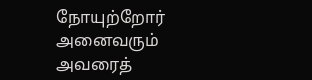நோயுற்றோர் அனைவரும் அவரைத்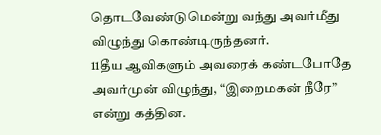தொடவேண்டுமென்று வந்து அவர்மீது விழுந்து கொண்டிருந்தனர்.
11தீய ஆவிகளும் அவரைக் கண்டபோதே அவர்முன் விழுந்து, “இறைமகன் நீரே” என்று கத்தின.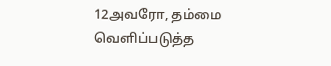12அவரோ, தம்மை வெளிப்படுத்த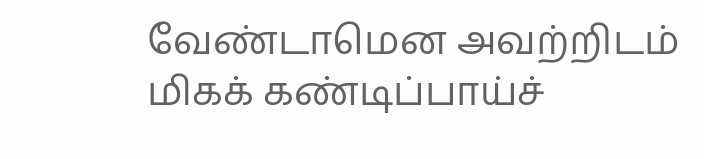வேண்டாமென அவற்றிடம் மிகக் கண்டிப்பாய்ச்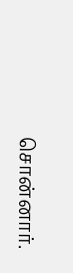சொன்னார்.